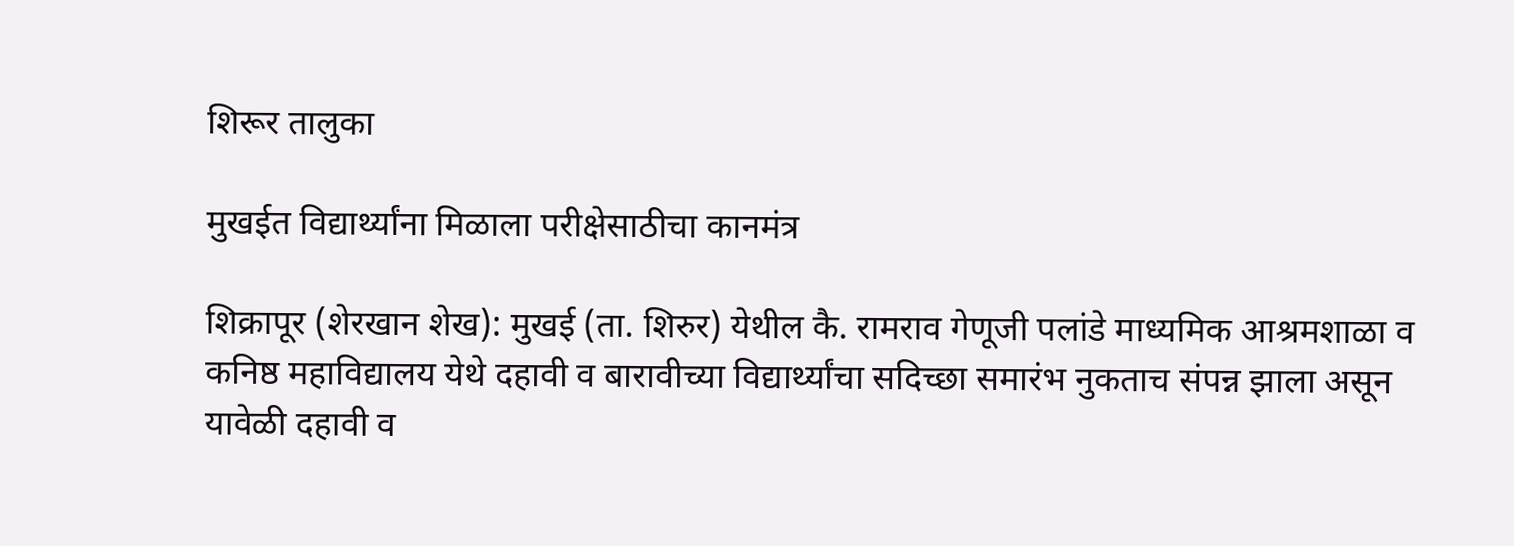शिरूर तालुका

मुखईत विद्यार्थ्यांना मिळाला परीक्षेसाठीचा कानमंत्र

शिक्रापूर (शेरखान शेख): मुखई (ता. शिरुर) येथील कै. रामराव गेणूजी पलांडे माध्यमिक आश्रमशाळा व कनिष्ठ महाविद्यालय येथे दहावी व बारावीच्या विद्यार्थ्यांचा सदिच्छा समारंभ नुकताच संपन्न झाला असून यावेळी दहावी व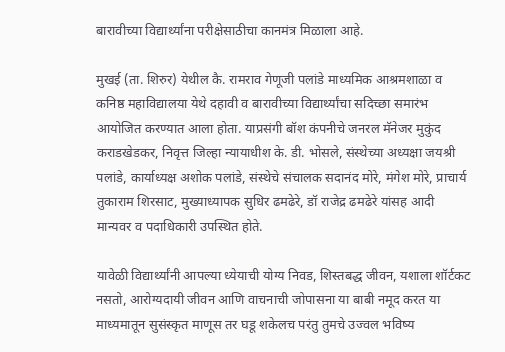बारावीच्या विद्यार्थ्यांना परीक्षेसाठीचा कानमंत्र मिळाला आहे.

मुखई (ता. शिरुर) येथील कै. रामराव गेणूजी पलांडे माध्यमिक आश्रमशाळा व कनिष्ठ महाविद्यालया येथे दहावी व बारावीच्या विद्यार्थ्यांचा सदिच्छा समारंभ आयोजित करण्यात आला होता. याप्रसंगी बॉश कंपनीचे जनरल मॅनेजर मुकुंद कराडखेडकर, निवृत्त जिल्हा न्यायाधीश के. डी. भोसले, संस्थेच्या अध्यक्षा जयश्री पलांडे, कार्याध्यक्ष अशोक पलांडे, संस्थेचे संचालक सदानंद मोरे, मंगेश मोरे, प्राचार्य तुकाराम शिरसाट, मुख्याध्यापक सुधिर ढमढेरे, डॉ राजेद्र ढमढेरे यांसह आदी मान्यवर व पदाधिकारी उपस्थित होते.

यावेळी विद्यार्थ्यांनी आपल्या ध्येयाची योग्य निवड, शिस्तबद्ध जीवन, यशाला शॉर्टकट नसतो, आरोग्यदायी जीवन आणि वाचनाची जोपासना या बाबी नमूद करत या माध्यमातून सुसंस्कृत माणूस तर घडू शकेलच परंतु तुमचे उज्वल भविष्य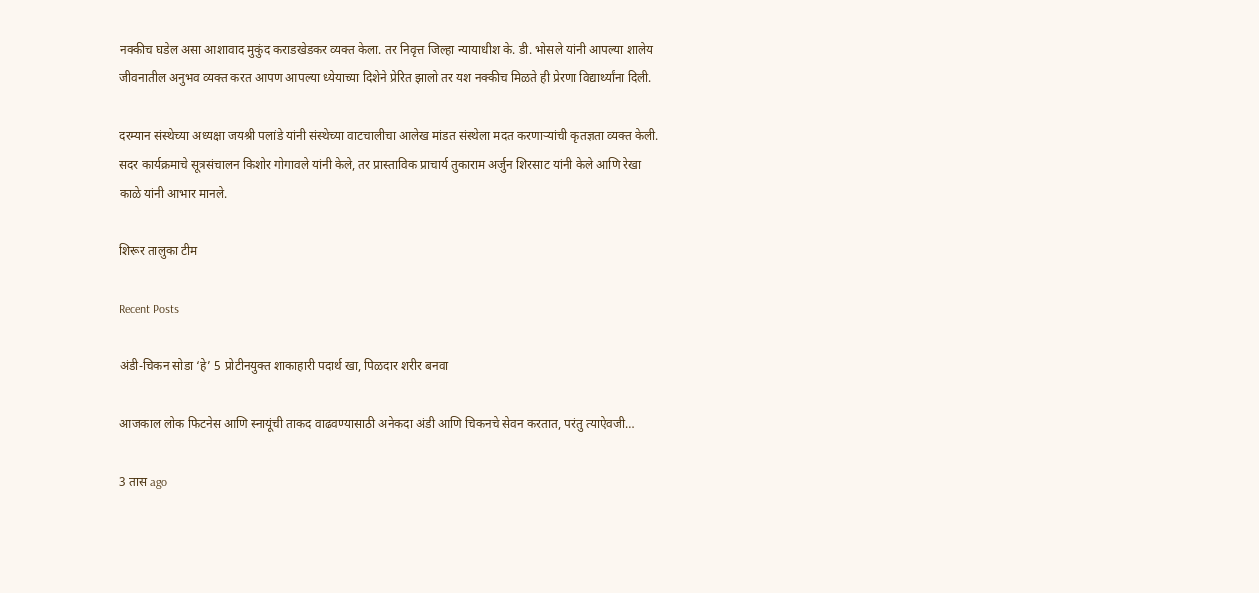नक्कीच घडेल असा आशावाद मुकुंद कराडखेडकर व्यक्त केला. तर निवृत्त जिल्हा न्यायाधीश के. डी. भोसले यांनी आपल्या शालेय जीवनातील अनुभव व्यक्त करत आपण आपल्या ध्येयाच्या दिशेने प्रेरित झालो तर यश नक्कीच मिळते ही प्रेरणा विद्यार्थ्यांना दिली.

दरम्यान संस्थेच्या अध्यक्षा जयश्री पलांडे यांनी संस्थेच्या वाटचालीचा आलेख मांडत संस्थेला मदत करणाऱ्यांची कृतज्ञता व्यक्त केली. सदर कार्यक्रमाचे सूत्रसंचालन किशोर गोगावले यांनी केले, तर प्रास्ताविक प्राचार्य तुकाराम अर्जुन शिरसाट यांनी केले आणि रेखा काळे यांनी आभार मानले.

शिरूर तालुका टीम

Recent Posts

अंडी-चिकन सोडा ‘हे’ 5 प्रोटीनयुक्त शाकाहारी पदार्थ खा, पिळदार शरीर बनवा

आजकाल लोक फिटनेस आणि स्नायूंची ताकद वाढवण्यासाठी अनेकदा अंडी आणि चिकनचे सेवन करतात, परंतु त्याऐवजी…

3 तास ago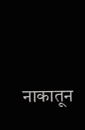नाकातून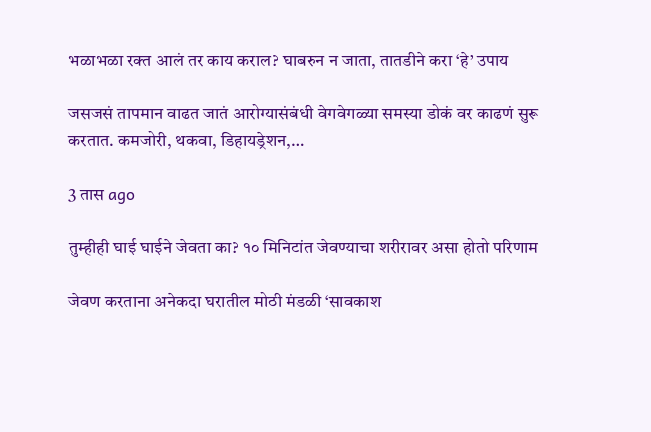भळाभळा रक्त आलं तर काय कराल? घाबरुन न जाता, तातडीने करा ‘हे’ उपाय

जसजसं तापमान वाढत जातं आरोग्यासंबंधी वेगवेगळ्या समस्या डोकं वर काढणं सुरू करतात. कमजोरी, थकवा, डिहायड्रेशन,…

3 तास ago

तुम्हीही घाई घाईने जेवता का? १० मिनिटांत जेवण्याचा शरीरावर असा होतो परिणाम

जेवण करताना अनेकदा घरातील मोठी मंडळी ‘सावकाश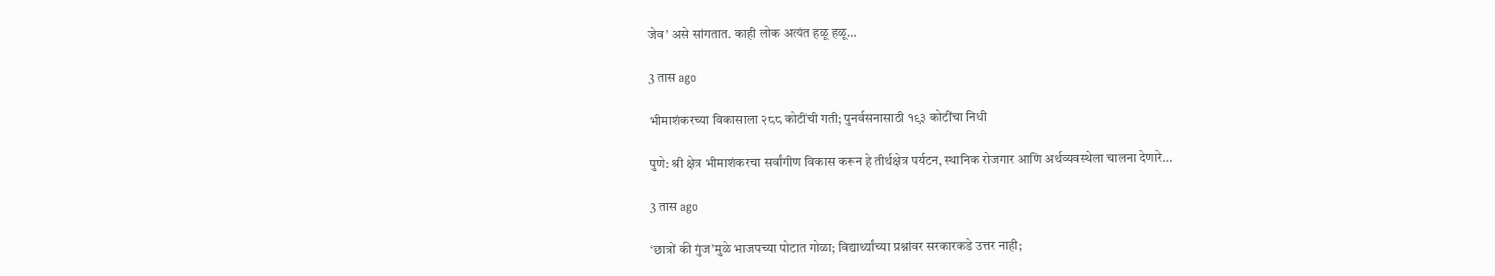जेव’ असे सांगतात. काही लोक अत्यंत हळू हळू…

3 तास ago

भीमाशंकरच्या विकासाला २८८ कोटींची गती; पुनर्वसनासाठी १९३ कोटींचा निधी

पुणे: श्री क्षेत्र भीमाशंकरचा सर्वांगीण विकास करून हे तीर्थक्षेत्र पर्यटन, स्थानिक रोजगार आणि अर्थव्यवस्थेला चालना देणारे…

3 तास ago

‘छात्रों की गुंज’मुळे भाजपच्या पोटात गोळा; विद्यार्थ्यांच्या प्रश्नांवर सरकारकडे उत्तर नाही;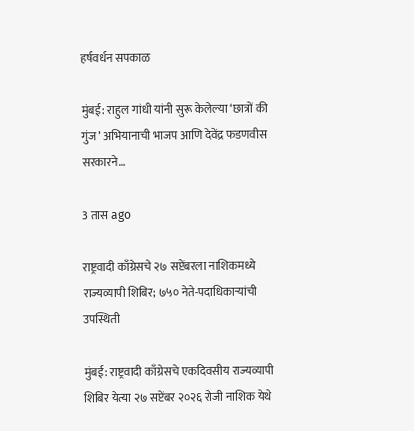हर्षवर्धन सपकाळ

मुंबई: राहुल गांधी यांनी सुरू केलेल्या ‘छात्रों की गुंज’ अभियानाची भाजप आणि देवेंद्र फडणवीस सरकारने…

3 तास ago

राष्ट्रवादी काँग्रेसचे २७ सप्टेंबरला नाशिकमध्ये राज्यव्यापी शिबिर; ७५० नेते-पदाधिकाऱ्यांची उपस्थिती

मुंबई: राष्ट्रवादी काँग्रेसचे एकदिवसीय राज्यव्यापी शिबिर येत्या २७ सप्टेंबर २०२६ रोजी नाशिक येथे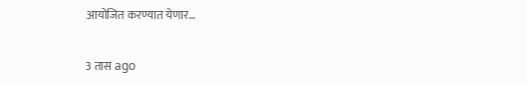आयोजित करण्यात येणार…

3 तास ago